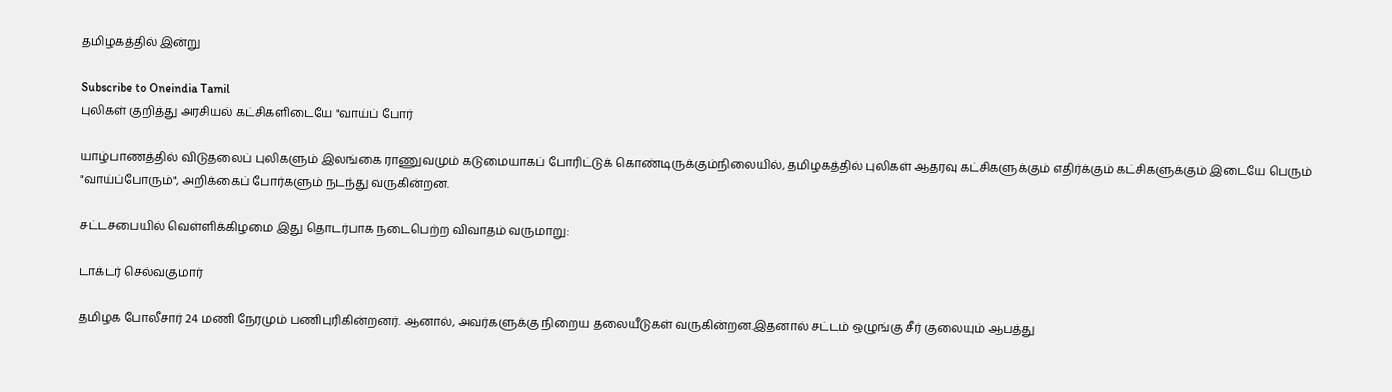தமிழகத்தில் இன்று

Subscribe to Oneindia Tamil
புலிகள் குறித்து அரசியல் கட்சிகளிடையே "வாய்ப் போர்

யாழ்பாணத்தில் விடுதலைப் புலிகளும் இலங்கை ராணுவமும் கடுமையாகப் போரிட்டுக் கொண்டிருக்கும்நிலையில், தமிழகத்தில் புலிகள் ஆதரவு கட்சிகளுக்கும் எதிர்க்கும் கட்சிகளுக்கும் இடையே பெரும் "வாய்ப்போரும்", அறிக்கைப் போர்களும் நடந்து வருகின்றன.

சட்டசபையில் வெள்ளிக்கிழமை இது தொடர்பாக நடைபெற்ற விவாதம் வருமாறு:

டாக்டர் செல்வகுமார்

தமிழக போலீசார் 24 மணி நேரமும் பணிபுரிகின்றனர். ஆனால், அவர்களுக்கு நிறைய தலையீடுகள் வருகின்றன.இதனால் சட்டம் ஒழுங்கு சீர் குலையும் ஆபத்து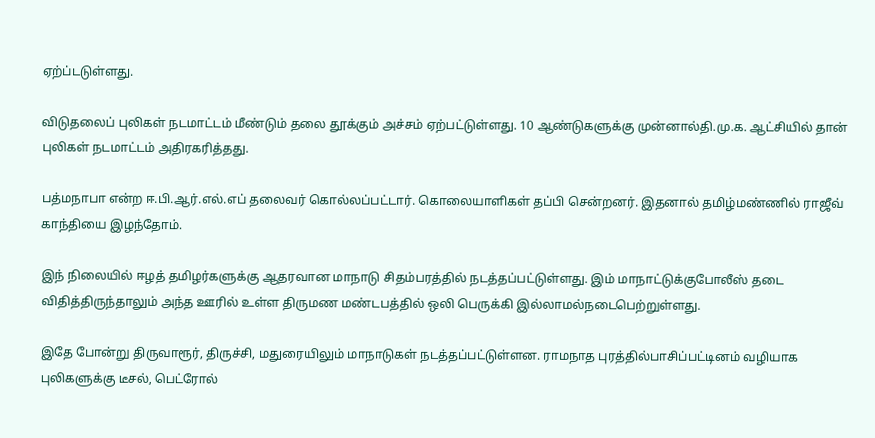ஏற்ப்டடுள்ளது.

விடுதலைப் புலிகள் நடமாட்டம் மீண்டும் தலை தூக்கும் அச்சம் ஏற்பட்டுள்ளது. 10 ஆண்டுகளுக்கு முன்னால்தி.மு.க. ஆட்சியில் தான் புலிகள் நடமாட்டம் அதிரகரித்தது.

பத்மநாபா என்ற ஈ.பி.ஆர்.எல்.எப் தலைவர் கொல்லப்பட்டார். கொலையாளிகள் தப்பி சென்றனர். இதனால் தமிழ்மண்ணில் ராஜீவ் காந்தியை இழந்தோம்.

இந் நிலையில் ஈழத் தமிழர்களுக்கு ஆதரவான மாநாடு சிதம்பரத்தில் நடத்தப்பட்டுள்ளது. இம் மாநாட்டுக்குபோலீஸ் தடை விதித்திருந்தாலும் அந்த ஊரில் உள்ள திருமண மண்டபத்தில் ஒலி பெருக்கி இல்லாமல்நடைபெற்றுள்ளது.

இதே போன்று திருவாரூர், திருச்சி, மதுரையிலும் மாநாடுகள் நடத்தப்பட்டுள்ளன. ராமநாத புரத்தில்பாசிப்பட்டினம் வழியாக புலிகளுக்கு டீசல், பெட்ரோல்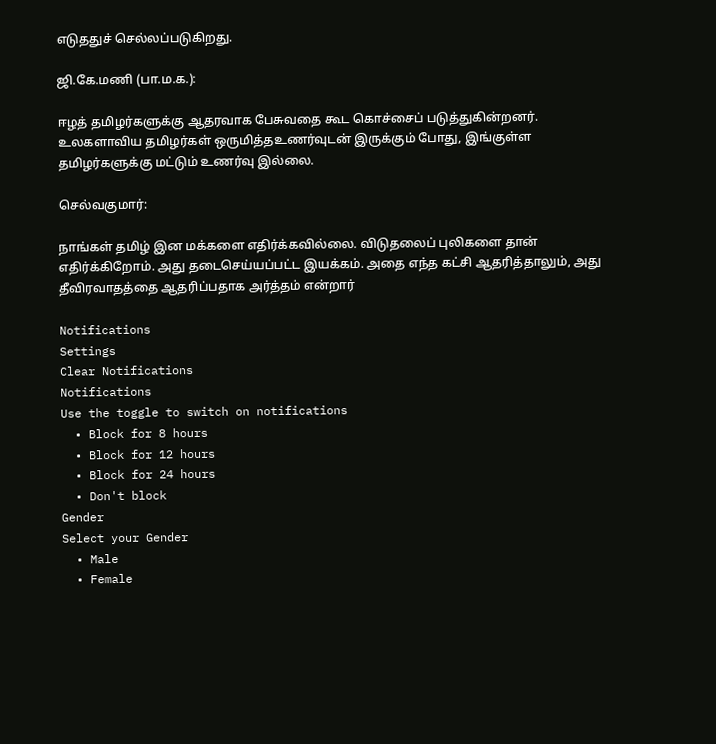எடுததுச் செல்லப்படுகிறது.

ஜி.கே.மணி (பா.ம.க.):

ஈழத் தமிழர்களுக்கு ஆதரவாக பேசுவதை கூட கொச்சைப் படுத்துகின்றனர். உலகளாவிய தமிழர்கள் ஒருமித்தஉணர்வுடன் இருக்கும் போது, இங்குள்ள தமிழர்களுக்கு மட்டும் உணர்வு இல்லை.

செல்வகுமார்:

நாங்கள் தமிழ் இன மக்களை எதிர்க்கவில்லை. விடுதலைப் புலிகளை தான் எதிர்க்கிறோம். அது தடைசெய்யப்பட்ட இயக்கம். அதை எந்த கட்சி ஆதரித்தாலும், அது தீவிரவாதத்தை ஆதரிப்பதாக அர்த்தம் என்றார்

Notifications
Settings
Clear Notifications
Notifications
Use the toggle to switch on notifications
  • Block for 8 hours
  • Block for 12 hours
  • Block for 24 hours
  • Don't block
Gender
Select your Gender
  • Male
  • Female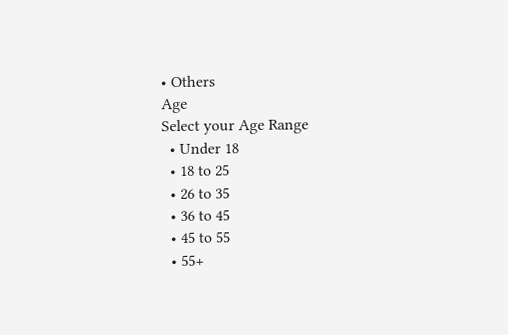• Others
Age
Select your Age Range
  • Under 18
  • 18 to 25
  • 26 to 35
  • 36 to 45
  • 45 to 55
  • 55+